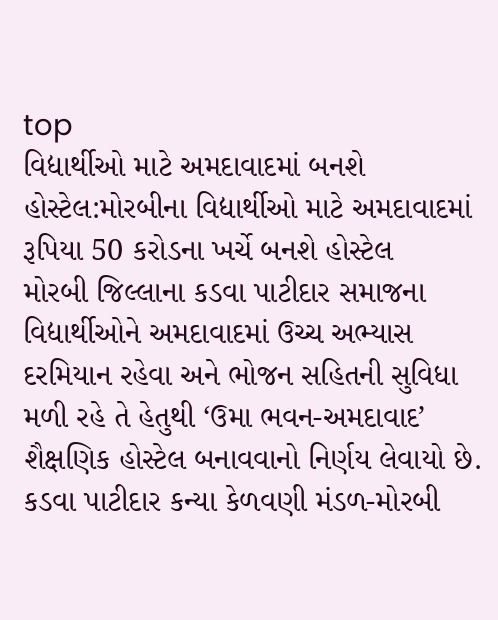top
વિદ્યાર્થીઓ માટે અમદાવાદમાં બનશે હોસ્ટેલ:મોરબીના વિદ્યાર્થીઓ માટે અમદાવાદમાં રૂપિયા 50 કરોડના ખર્ચે બનશે હોસ્ટેલ
મોરબી જિલ્લાના કડવા પાટીદાર સમાજના વિદ્યાર્થીઓને અમદાવાદમાં ઉચ્ચ અભ્યાસ દરમિયાન રહેવા અને ભોજન સહિતની સુવિધા મળી રહે તે હેતુથી ‘ઉમા ભવન-અમદાવાદ’ શૈક્ષણિક હોસ્ટેલ બનાવવાનો નિર્ણય લેવાયો છે. કડવા પાટીદાર કન્યા કેળવણી મંડળ-મોરબી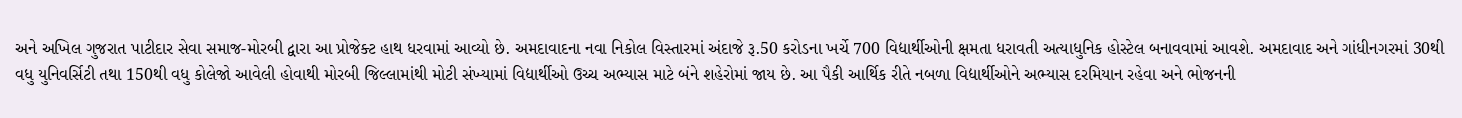અને અખિલ ગુજરાત પાટીદાર સેવા સમાજ-મોરબી દ્વારા આ પ્રોજેક્ટ હાથ ધરવામાં આવ્યો છે. અમદાવાદના નવા નિકોલ વિસ્તારમાં અંદાજે રૂ.50 કરોડના ખર્ચે 700 વિદ્યાર્થીઓની ક્ષમતા ધરાવતી અત્યાધુનિક હોસ્ટેલ બનાવવામાં આવશે. અમદાવાદ અને ગાંધીનગરમાં 30થી વધુ યુનિવર્સિટી તથા 150થી વધુ કોલેજો આવેલી હોવાથી મોરબી જિલ્લામાંથી મોટી સંખ્યામાં વિદ્યાર્થીઓ ઉચ્ચ અભ્યાસ માટે બંને શહેરોમાં જાય છે. આ પૈકી આર્થિક રીતે નબળા વિદ્યાર્થીઓને અભ્યાસ દરમિયાન રહેવા અને ભોજનની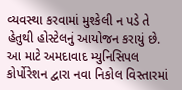વ્યવસ્થા કરવામાં મુશ્કેલી ન પડે તે હેતુથી હોસ્ટેલનું આયોજન કરાયું છે. આ માટે અમદાવાદ મ્યુનિસિપલ કોર્પોરેશન દ્વારા નવા નિકોલ વિસ્તારમાં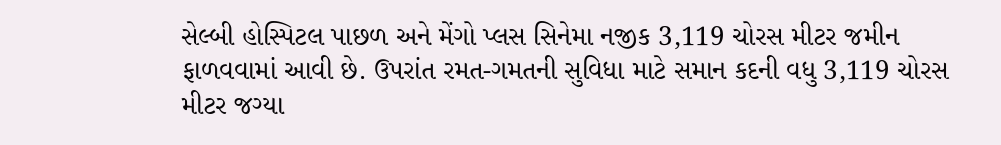સેલ્બી હોસ્પિટલ પાછળ અને મેંગો પ્લસ સિનેમા નજીક 3,119 ચોરસ મીટર જમીન ફાળવવામાં આવી છે. ઉપરાંત રમત-ગમતની સુવિધા માટે સમાન કદની વધુ 3,119 ચોરસ મીટર જગ્યા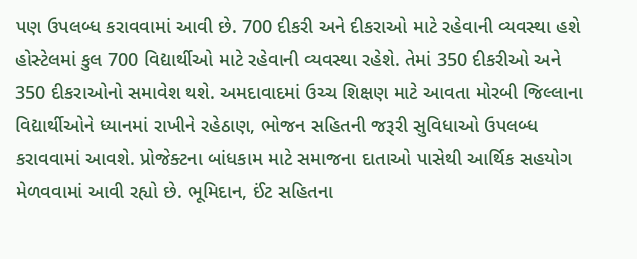પણ ઉપલબ્ધ કરાવવામાં આવી છે. 700 દીકરી અને દીકરાઓ માટે રહેવાની વ્યવસ્થા હશે હોસ્ટેલમાં કુલ 700 વિદ્યાર્થીઓ માટે રહેવાની વ્યવસ્થા રહેશે. તેમાં 350 દીકરીઓ અને 350 દીકરાઓનો સમાવેશ થશે. અમદાવાદમાં ઉચ્ચ શિક્ષણ માટે આવતા મોરબી જિલ્લાના વિદ્યાર્થીઓને ધ્યાનમાં રાખીને રહેઠાણ, ભોજન સહિતની જરૂરી સુવિધાઓ ઉપલબ્ધ કરાવવામાં આવશે. પ્રોજેક્ટના બાંધકામ માટે સમાજના દાતાઓ પાસેથી આર્થિક સહયોગ મેળવવામાં આવી રહ્યો છે. ભૂમિદાન, ઈંટ સહિતના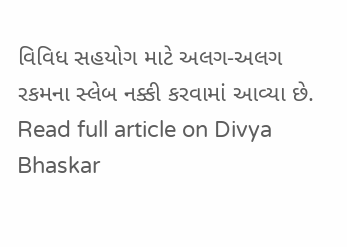વિવિધ સહયોગ માટે અલગ-અલગ રકમના સ્લેબ નક્કી કરવામાં આવ્યા છે.
Read full article on Divya Bhaskar